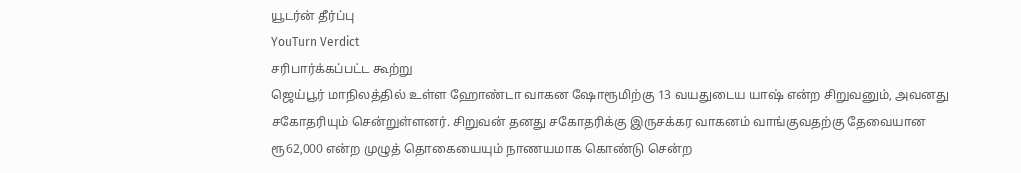யூடர்ன் தீர்ப்பு
YouTurn Verdict
சரிபார்க்கப்பட்ட கூற்று
ஜெய்பூர் மாநிலத்தில் உள்ள ஹோண்டா வாகன ஷோரூமிற்கு 13 வயதுடைய யாஷ் என்ற சிறுவனும், அவனது சகோதரியும் சென்றுள்ளனர். சிறுவன் தனது சகோதரிக்கு இருசக்கர வாகனம் வாங்குவதற்கு தேவையான ரூ62,000 என்ற முழுத் தொகையையும் நாணயமாக கொண்டு சென்ற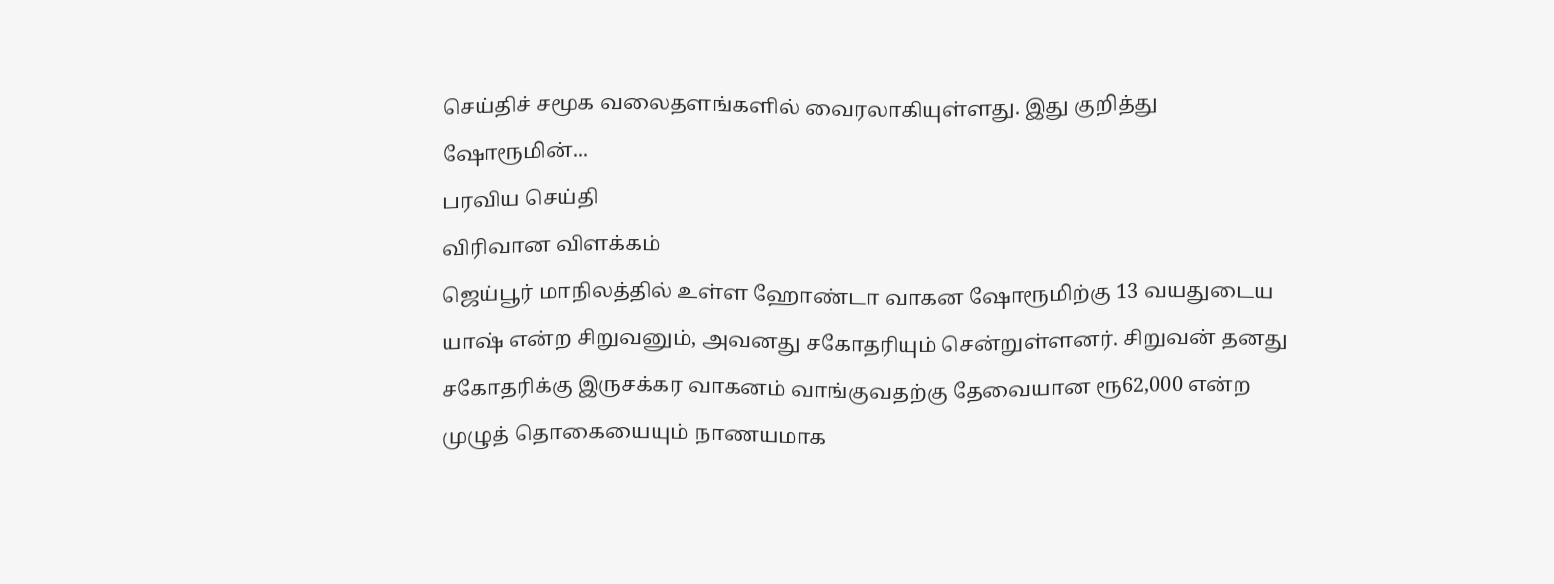செய்திச் சமூக வலைதளங்களில் வைரலாகியுள்ளது. இது குறித்து ஷோரூமின்...
பரவிய செய்தி
விரிவான விளக்கம்
ஜெய்பூர் மாநிலத்தில் உள்ள ஹோண்டா வாகன ஷோரூமிற்கு 13 வயதுடைய யாஷ் என்ற சிறுவனும், அவனது சகோதரியும் சென்றுள்ளனர். சிறுவன் தனது சகோதரிக்கு இருசக்கர வாகனம் வாங்குவதற்கு தேவையான ரூ62,000 என்ற முழுத் தொகையையும் நாணயமாக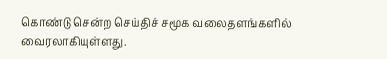கொண்டு சென்ற செய்திச் சமூக வலைதளங்களில் வைரலாகியுள்ளது.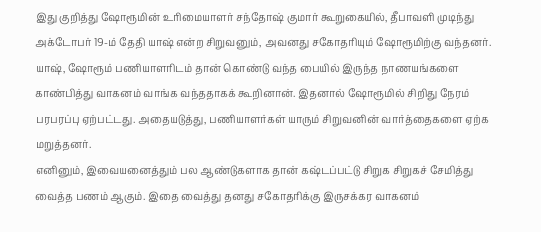இது குறித்து ஷோரூமின் உரிமையாளர் சந்தோஷ் குமார் கூறுகையில், தீபாவளி முடிந்து அக்டோபர் 19-ம் தேதி யாஷ் என்ற சிறுவனும், அவனது சகோதரியும் ஷோரூமிற்கு வந்தனர். யாஷ், ஷோரூம் பணியாளரிடம் தான் கொண்டு வந்த பையில் இருந்த நாணயங்களை காண்பித்து வாகனம் வாங்க வந்ததாகக் கூறினான். இதனால் ஷோரூமில் சிறிது நேரம் பரபரப்பு ஏற்பட்டது. அதையடுத்து, பணியாளர்கள் யாரும் சிறுவனின் வார்த்தைகளை ஏற்க மறுத்தனர்.
எனினும், இவையனைத்தும் பல ஆண்டுகளாக தான் கஷ்டப்பட்டு சிறுக சிறுகச் சேமித்து வைத்த பணம் ஆகும். இதை வைத்து தனது சகோதரிக்கு இருசக்கர வாகனம்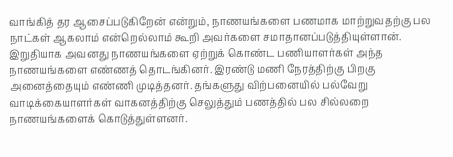வாங்கித் தர ஆசைப்படுகிறேன் என்றும், நாணயங்களை பணமாக மாற்றுவதற்கு பல நாட்கள் ஆகலாம் என்றெல்லாம் கூறி அவர்களை சமாதானப்படுத்தியுள்ளான்.
இறுதியாக அவனது நாணயங்களை ஏற்றுக் கொண்ட பணியாளர்கள் அந்த நாணயங்களை எண்ணத் தொடங்கினர். இரண்டு மணி நேரத்திற்கு பிறகு அனைத்தையும் எண்ணி முடித்தனர். தங்களுது விற்பனையில் பல்வேறு வாடிக்கையாளர்கள் வாகனத்திற்கு செலுத்தும் பணத்தில் பல சில்லறை நாணயங்களைக் கொடுத்துள்ளனர்.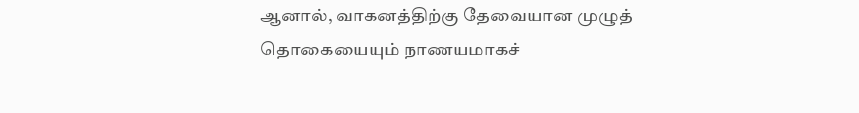ஆனால், வாகனத்திற்கு தேவையான முழுத் தொகையையும் நாணயமாகச்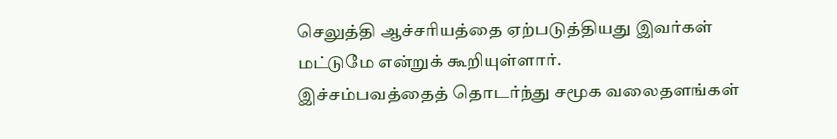செலுத்தி ஆச்சரியத்தை ஏற்படுத்தியது இவர்கள் மட்டுமே என்றுக் கூறியுள்ளார்.
இச்சம்பவத்தைத் தொடர்ந்து சமூக வலைதளங்கள்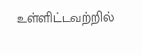உள்ளிட்டவற்றில்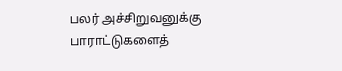பலர் அச்சிறுவனுக்கு பாராட்டுகளைத்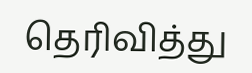தெரிவித்து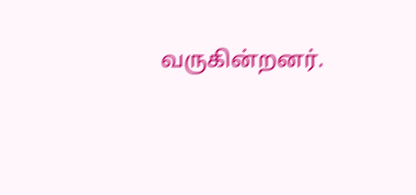வருகின்றனர்.